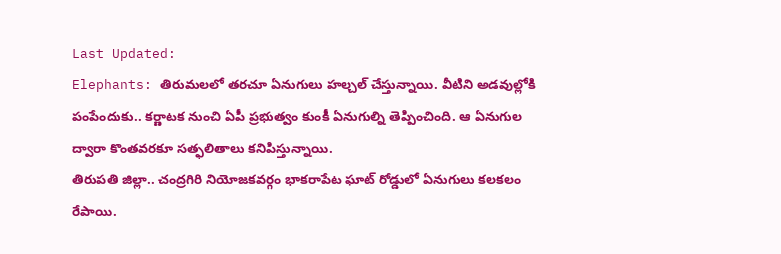Last Updated:
Elephants: తిరుమలలో తరచూ ఏనుగులు హల్చల్ చేస్తున్నాయి. వీటిని అడవుల్లోకి పంపేందుకు.. కర్ణాటక నుంచి ఏపీ ప్రభుత్వం కుంకీ ఏనుగుల్ని తెప్పించింది. ఆ ఏనుగుల ద్వారా కొంతవరకూ సత్ఫలితాలు కనిపిస్తున్నాయి.
తిరుపతి జిల్లా.. చంద్రగిరి నియోజకవర్గం భాకరాపేట ఘాట్ రోడ్డులో ఏనుగులు కలకలం రేపాయి.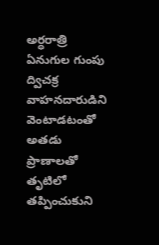అర్ధరాత్రి ఏనుగుల గుంపు ద్విచక్ర వాహనదారుడిని వెంటాడటంతో అతడు ప్రాణాలతో తృటిలో తప్పించుకుని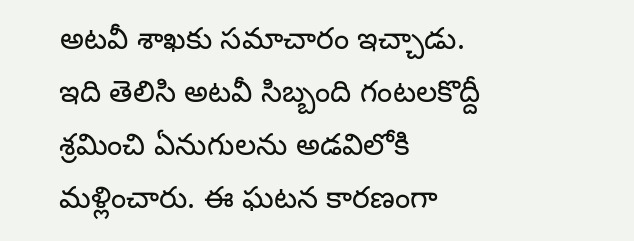అటవీ శాఖకు సమాచారం ఇచ్చాడు.
ఇది తెలిసి అటవీ సిబ్బంది గంటలకొద్దీ శ్రమించి ఏనుగులను అడవిలోకి మళ్లించారు. ఈ ఘటన కారణంగా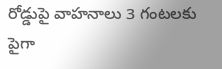రోడ్డుపై వాహనాలు 3 గంటలకు పైగా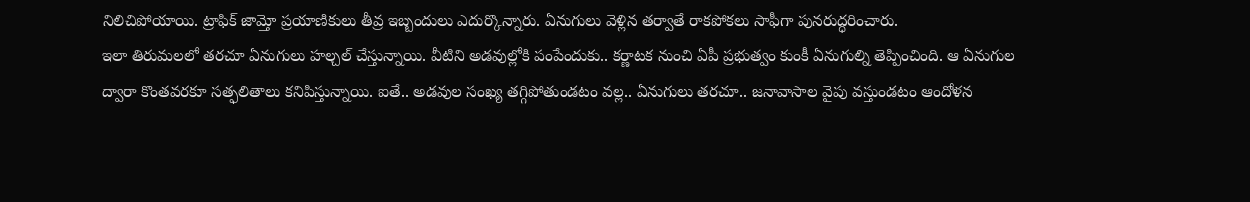నిలిచిపోయాయి. ట్రాఫిక్ జామ్తో ప్రయాణికులు తీవ్ర ఇబ్బందులు ఎదుర్కొన్నారు. ఏనుగులు వెళ్లిన తర్వాతే రాకపోకలు సాఫీగా పునరుద్ధరించారు.
ఇలా తిరుమలలో తరచూ ఏనుగులు హల్చల్ చేస్తున్నాయి. వీటిని అడవుల్లోకి పంపేందుకు.. కర్ణాటక నుంచి ఏపీ ప్రభుత్వం కుంకీ ఏనుగుల్ని తెప్పించింది. ఆ ఏనుగుల ద్వారా కొంతవరకూ సత్ఫలితాలు కనిపిస్తున్నాయి. ఐతే.. అడవుల సంఖ్య తగ్గిపోతుండటం వల్ల.. ఏనుగులు తరచూ.. జనావాసాల వైపు వస్తుండటం ఆందోళన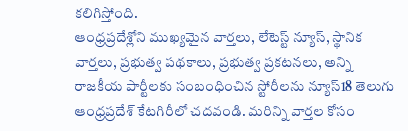కలిగిస్తోంది.
ఆంధ్రప్రదేశ్లోని ముఖ్యమైన వార్తలు, లేటెస్ట్ న్యూస్, స్థానిక వార్తలు, ప్రభుత్వ పథకాలు, ప్రభుత్వ ప్రకటనలు, అన్ని రాజకీయ పార్టీలకు సంబంధించిన స్టోరీలను న్యూస్18 తెలుగు ఆంధ్రప్రదేశ్ కేటగిరీలో చదవండి. మరిన్ని వార్తల కోసం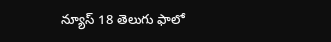న్యూస్ 18 తెలుగు ఫాలో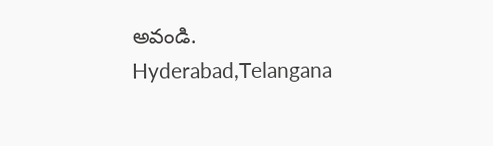అవండి.
Hyderabad,Telangana